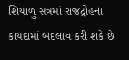શિયાળુ સત્રમાં રાજદ્રોહના કાયદામાં બદલાવ કરી શકે છે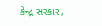કેન્દ્ર સરકાર,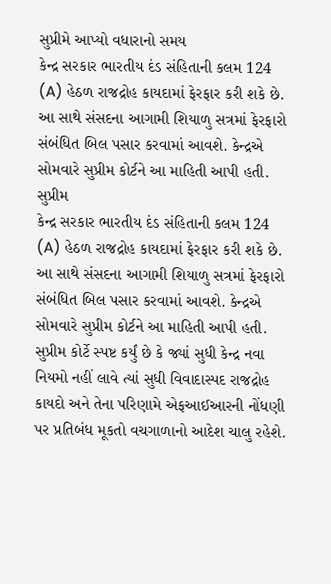સુપ્રીમે આપ્યો વધારાનો સમય
કેન્દ્ર સરકાર ભારતીય દંડ સંહિતાની કલમ 124 (A) હેઠળ રાજદ્રોહ કાયદામાં ફેરફાર કરી શકે છે. આ સાથે સંસદના આગામી શિયાળુ સત્રમાં ફેરફારો સંબંધિત બિલ પસાર કરવામાં આવશે. કેન્દ્રએ સોમવારે સુપ્રીમ કોર્ટને આ માહિતી આપી હતી. સુપ્રીમ
કેન્દ્ર સરકાર ભારતીય દંડ સંહિતાની કલમ 124 (A) હેઠળ રાજદ્રોહ કાયદામાં ફેરફાર કરી શકે છે. આ સાથે સંસદના આગામી શિયાળુ સત્રમાં ફેરફારો સંબંધિત બિલ પસાર કરવામાં આવશે. કેન્દ્રએ સોમવારે સુપ્રીમ કોર્ટને આ માહિતી આપી હતી. સુપ્રીમ કોર્ટે સ્પષ્ટ કર્યું છે કે જ્યાં સુધી કેન્દ્ર નવા નિયમો નહીં લાવે ત્યાં સુધી વિવાદાસ્પદ રાજદ્રોહ કાયદો અને તેના પરિણામે એફઆઈઆરની નોંધણી પર પ્રતિબંધ મૂકતો વચગાળાનો આદેશ ચાલુ રહેશે.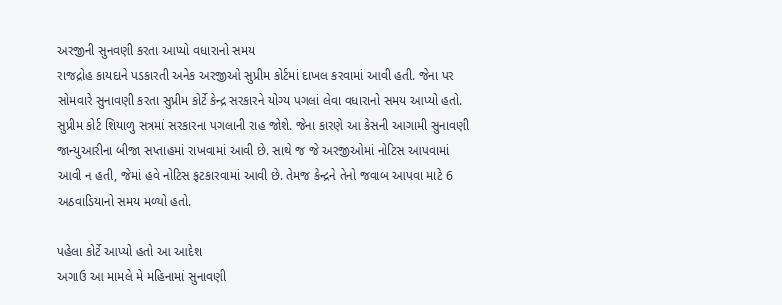અરજીની સુનવણી કરતા આપ્યો વધારાનો સમય
રાજદ્રોહ કાયદાને પડકારતી અનેક અરજીઓ સુપ્રીમ કોર્ટમાં દાખલ કરવામાં આવી હતી. જેના પર સોમવારે સુનાવણી કરતા સુપ્રીમ કોર્ટે કેન્દ્ર સરકારને યોગ્ય પગલાં લેવા વધારાનો સમય આપ્યો હતો. સુપ્રીમ કોર્ટ શિયાળુ સત્રમાં સરકારના પગલાની રાહ જોશે. જેના કારણે આ કેસની આગામી સુનાવણી જાન્યુઆરીના બીજા સપ્તાહમાં રાખવામાં આવી છે. સાથે જ જે અરજીઓમાં નોટિસ આપવામાં આવી ન હતી, જેમાં હવે નોટિસ ફટકારવામાં આવી છે. તેમજ કેન્દ્રને તેનો જવાબ આપવા માટે 6 અઠવાડિયાનો સમય મળ્યો હતો.

પહેલા કોર્ટે આપ્યો હતો આ આદેશ
અગાઉ આ મામલે મે મહિનામાં સુનાવણી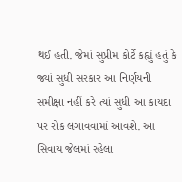થઈ હતી. જેમાં સુપ્રીમ કોર્ટે કહ્યું હતું કે જ્યાં સુધી સરકાર આ નિર્ણયની સમીક્ષા નહીં કરે ત્યાં સુધી આ કાયદા પર રોક લગાવવામાં આવશે. આ સિવાય જેલમાં રહેલા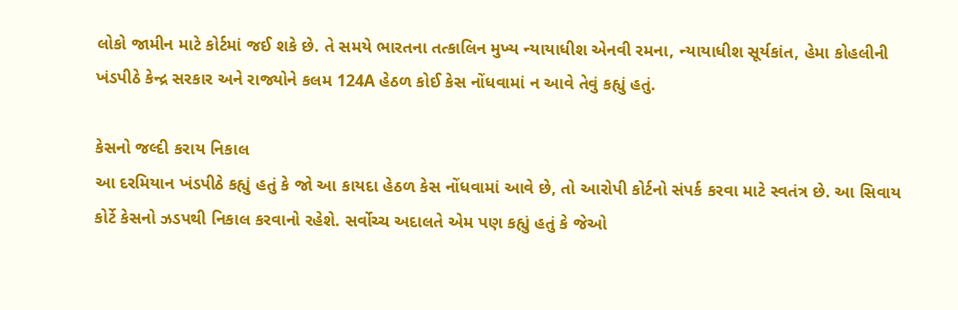લોકો જામીન માટે કોર્ટમાં જઈ શકે છે. તે સમયે ભારતના તત્કાલિન મુખ્ય ન્યાયાધીશ એનવી રમના, ન્યાયાધીશ સૂર્યકાંત, હેમા કોહલીની ખંડપીઠે કેન્દ્ર સરકાર અને રાજ્યોને કલમ 124A હેઠળ કોઈ કેસ નોંધવામાં ન આવે તેવું કહ્યું હતું.

કેસનો જલ્દી કરાય નિકાલ
આ દરમિયાન ખંડપીઠે કહ્યું હતું કે જો આ કાયદા હેઠળ કેસ નોંધવામાં આવે છે, તો આરોપી કોર્ટનો સંપર્ક કરવા માટે સ્વતંત્ર છે. આ સિવાય કોર્ટે કેસનો ઝડપથી નિકાલ કરવાનો રહેશે. સર્વોચ્ચ અદાલતે એમ પણ કહ્યું હતું કે જેઓ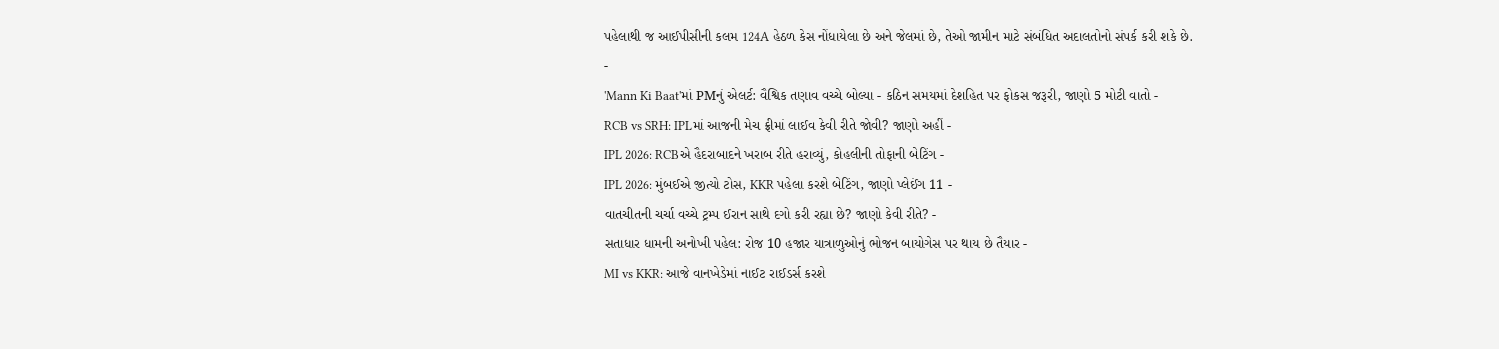પહેલાથી જ આઈપીસીની કલમ 124A હેઠળ કેસ નોંધાયેલા છે અને જેલમાં છે, તેઓ જામીન માટે સંબંધિત અદાલતોનો સંપર્ક કરી શકે છે.
-
'Mann Ki Baat'માં PMનું એલર્ટ: વૈશ્વિક તણાવ વચ્ચે બોલ્યા - કઠિન સમયમાં દેશહિત પર ફોકસ જરૂરી, જાણો 5 મોટી વાતો -
RCB vs SRH: IPLમાં આજની મેચ ફ્રીમાં લાઈવ કેવી રીતે જોવી? જાણો અહીં -
IPL 2026: RCBએ હૈદરાબાદને ખરાબ રીતે હરાવ્યું, કોહલીની તોફાની બેટિંગ -
IPL 2026: મુંબઈએ જીત્યો ટોસ, KKR પહેલા કરશે બેટિંગ, જાણો પ્લેઈંગ 11 -
વાતચીતની ચર્ચા વચ્ચે ટ્રમ્પ ઈરાન સાથે દગો કરી રહ્યા છે? જાણો કેવી રીતે? -
સતાધાર ધામની અનોખી પહેલ: રોજ 10 હજાર યાત્રાળુઓનું ભોજન બાયોગેસ પર થાય છે તૈયાર -
MI vs KKR: આજે વાનખેડેમાં નાઈટ રાઈડર્સ કરશે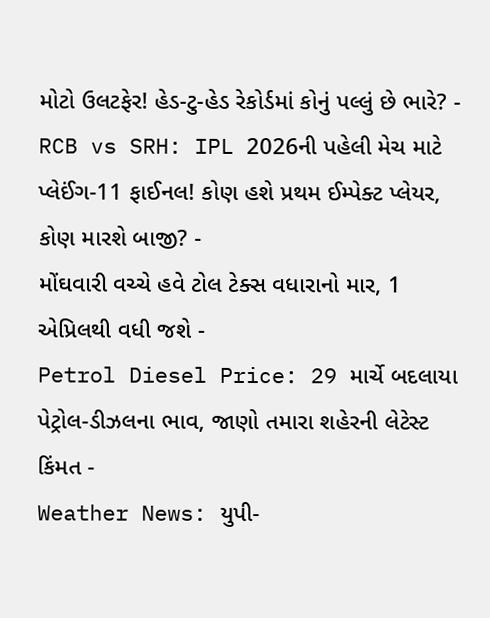મોટો ઉલટફેર! હેડ-ટુ-હેડ રેકોર્ડમાં કોનું પલ્લું છે ભારે? -
RCB vs SRH: IPL 2026ની પહેલી મેચ માટે પ્લેઈંગ-11 ફાઈનલ! કોણ હશે પ્રથમ ઈમ્પેક્ટ પ્લેયર, કોણ મારશે બાજી? -
મોંઘવારી વચ્ચે હવે ટોલ ટેક્સ વધારાનો માર, 1 એપ્રિલથી વધી જશે -
Petrol Diesel Price: 29 માર્ચે બદલાયા પેટ્રોલ-ડીઝલના ભાવ, જાણો તમારા શહેરની લેટેસ્ટ કિંમત -
Weather News: યુપી-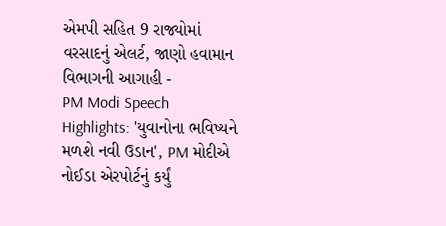એમપી સહિત 9 રાજ્યોમાં વરસાદનું એલર્ટ, જાણો હવામાન વિભાગની આગાહી -
PM Modi Speech Highlights: 'યુવાનોના ભવિષ્યને મળશે નવી ઉડાન', PM મોદીએ નોઈડા એરપોર્ટનું કર્યું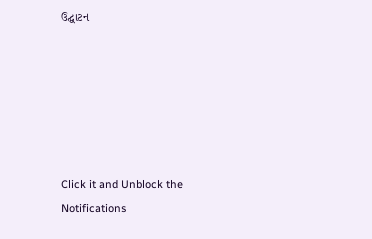ઉદ્ઘાટન






Click it and Unblock the Notifications